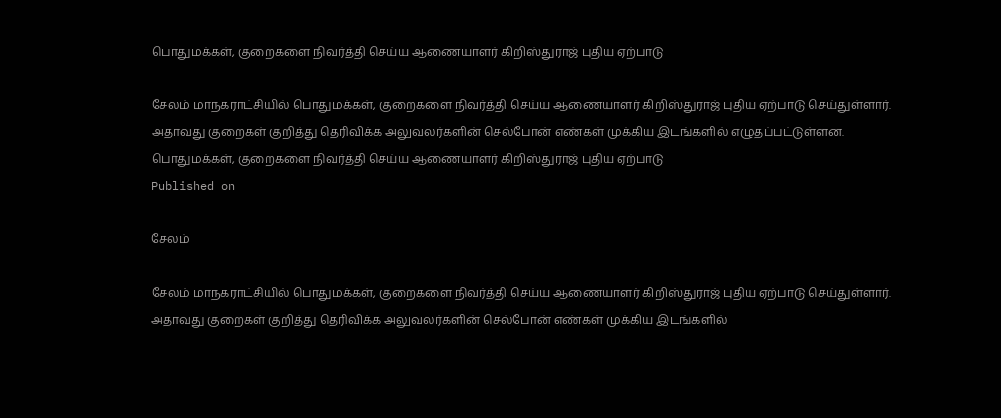பொதுமக்கள், குறைகளை நிவர்த்தி செய்ய ஆணையாளர் கிறிஸ்துராஜ் புதிய ஏற்பாடு

சேலம் மாநகராட்சியில் பொதுமக்கள், குறைகளை நிவர்த்தி செய்ய ஆணையாளர் கிறிஸ்துராஜ் புதிய ஏற்பாடு செய்துள்ளார். அதாவது குறைகள் குறித்து தெரிவிக்க அலுவலர்களின் செல்போன் எண்கள் முக்கிய இடங்களில் எழுதப்பட்டுள்ளன.
பொதுமக்கள், குறைகளை நிவர்த்தி செய்ய ஆணையாளர் கிறிஸ்துராஜ் புதிய ஏற்பாடு
Published on

சேலம்

சேலம் மாநகராட்சியில் பொதுமக்கள், குறைகளை நிவர்த்தி செய்ய ஆணையாளர் கிறிஸ்துராஜ் புதிய ஏற்பாடு செய்துள்ளார். அதாவது குறைகள் குறித்து தெரிவிக்க அலுவலர்களின் செல்போன் எண்கள் முக்கிய இடங்களில்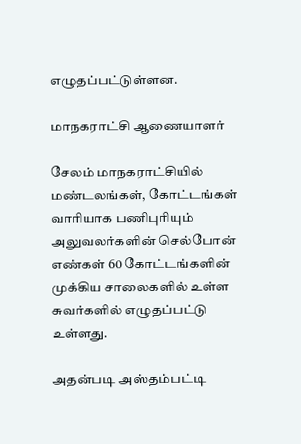எழுதப்பட்டுள்ளன.

மாநகராட்சி ஆணையாளர்

சேலம் மாநகராட்சியில் மண்டலங்கள், கோட்டங்கள் வாரியாக பணிபுரியும் அலுவலர்களின் செல்போன் எண்கள் 60 கோட்டங்களின் முக்கிய சாலைகளில் உள்ள சுவர்களில் எழுதப்பட்டு உள்ளது.

அதன்படி அஸ்தம்பட்டி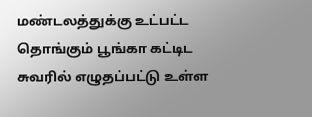மண்டலத்துக்கு உட்பட்ட தொங்கும் பூங்கா கட்டிட சுவரில் எழுதப்பட்டு உள்ள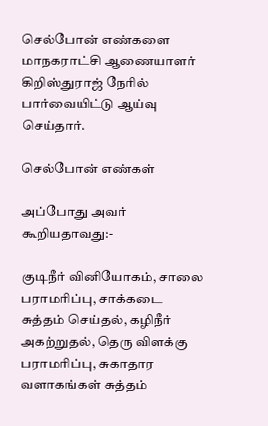செல்போன் எண்களை மாநகராட்சி ஆணையாளர் கிறிஸ்துராஜ் நேரில் பார்வையிட்டு ஆய்வு செய்தார்.

செல்போன் எண்கள்

அப்போது அவர் கூறியதாவது:-

குடிநீர் வினியோகம், சாலை பராமரிப்பு, சாக்கடை சுத்தம் செய்தல், கழிநீர் அகற்றுதல், தெரு விளக்கு பராமரிப்பு, சுகாதார வளாகங்கள் சுத்தம்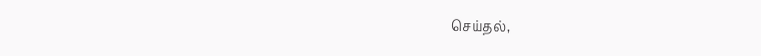செய்தல்,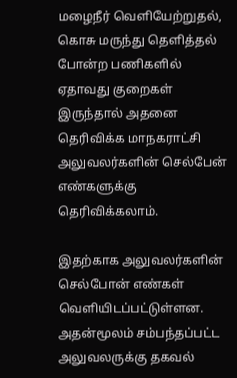மழைநீர் வெளியேற்றுதல், கொசு மருந்து தெளித்தல் போன்ற பணிகளில் ஏதாவது குறைகள் இருந்தால் அதனை தெரிவிக்க மாநகராட்சி அலுவலர்களின் செல்பேன் எண்களுக்கு தெரிவிக்கலாம்.

இதற்காக அலுவலர்களின் செல்போன் எண்கள் வெளியிடப்பட்டுள்ளன. அதன்மூலம் சம்பந்தப்பட்ட அலுவலருக்கு தகவல்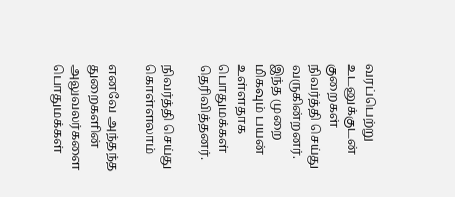வரப்பெற்று உடனுக்குடன் குறைகள் நிவர்த்தி செய்து வருகின்றனர். இந்த முறை மிகவும் பயன் உள்ளதாக பொதுமக்கள் தெரிவித்தனர்.

நிவர்த்தி செய்து கொள்ளலாம்

எனவே அந்தந்த துறைகளின் அலுவலர்களை பொதுமக்கள்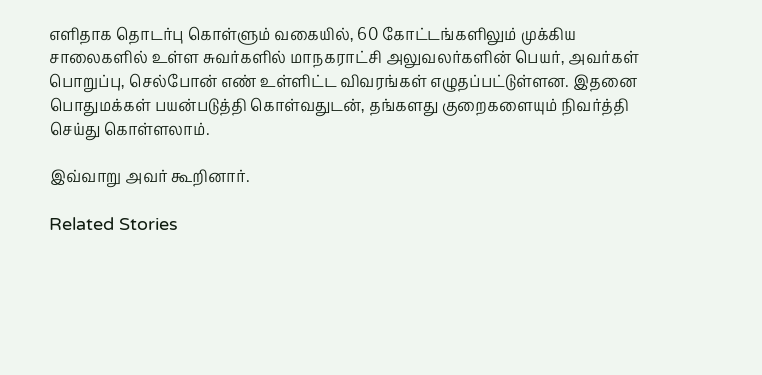எளிதாக தொடர்பு கொள்ளும் வகையில், 60 கோட்டங்களிலும் முக்கிய சாலைகளில் உள்ள சுவர்களில் மாநகராட்சி அலுவலர்களின் பெயர், அவர்கள் பொறுப்பு, செல்போன் எண் உள்ளிட்ட விவரங்கள் எழுதப்பட்டுள்ளன. இதனை பொதுமக்கள் பயன்படுத்தி கொள்வதுடன், தங்களது குறைகளையும் நிவர்த்தி செய்து கொள்ளலாம்.

இவ்வாறு அவர் கூறினார்.

Related Stories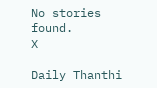No stories found.
X

Daily Thanthi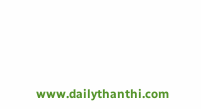www.dailythanthi.com